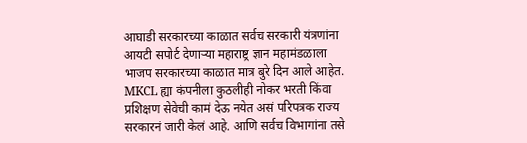आघाडी सरकारच्या काळात सर्वच सरकारी यंत्रणांना आयटी सपोर्ट देणाऱ्या महाराष्ट्र ज्ञान महामंडळाला भाजप सरकारच्या काळात मात्र बुरे दिन आले आहेत.
MKCL ह्या कंपनीला कुठलीही नोकर भरती किंवा प्रशिक्षण सेवेची कामं देऊ नयेत असं परिपत्रक राज्य सरकारनं जारी केलं आहे. आणि सर्वच विभागांना तसे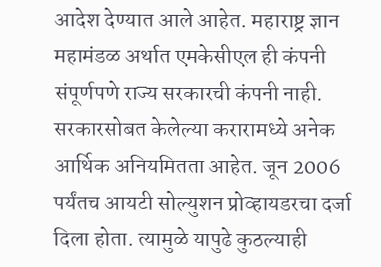आदेश देण्यात आले आहेत. महाराष्ट्र ज्ञान महामंडळ अर्थात एमकेसीएल ही कंपनी संपूर्णपणे राज्य सरकारची कंपनी नाही.
सरकारसोबत केलेल्या करारामध्ये अनेक आर्थिक अनियमितता आहेत. जून 2006 पर्यंतच आयटी सोल्युशन प्रोव्हायडरचा दर्जा दिला होता. त्यामुळे यापुढे कुठल्याही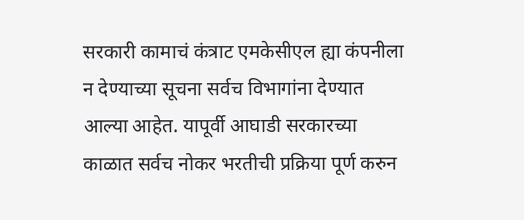सरकारी कामाचं कंत्राट एमकेसीएल ह्या कंपनीला न देण्याच्या सूचना सर्वच विभागांना देण्यात आल्या आहेत. यापूर्वी आघाडी सरकारच्या काळात सर्वच नोकर भरतीची प्रक्रिया पूर्ण करुन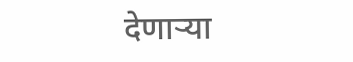देणाऱ्या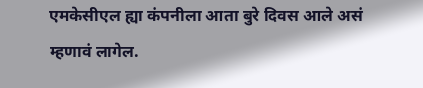एमकेसीएल ह्या कंपनीला आता बुरे दिवस आले असं म्हणावं लागेल.